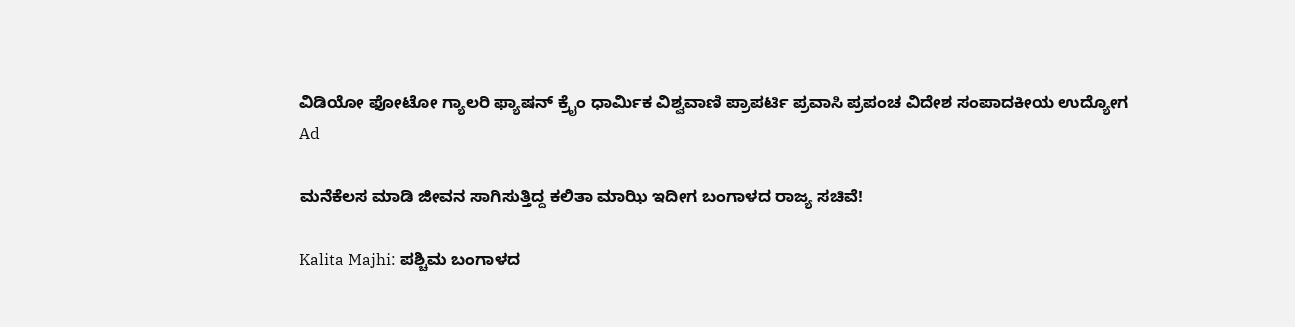ವಿಡಿಯೋ ಫೋಟೋ ಗ್ಯಾಲರಿ ಫ್ಯಾಷನ್ ಕ್ರೈಂ ಧಾರ್ಮಿಕ ವಿಶ್ವವಾಣಿ ಪ್ರಾಪರ್ಟಿ ಪ್ರವಾಸಿ ಪ್ರಪಂಚ ವಿದೇಶ ಸಂಪಾದಕೀಯ ಉದ್ಯೋಗ
Ad

ಮನೆಕೆಲಸ ಮಾಡಿ ಜೀವನ ಸಾಗಿಸುತ್ತಿದ್ದ ಕಲಿತಾ ಮಾಝಿ ಇದೀಗ ಬಂಗಾಳದ ರಾಜ್ಯ ಸಚಿವೆ!

Kalita Majhi: ಪಶ್ಚಿಮ ಬಂಗಾಳದ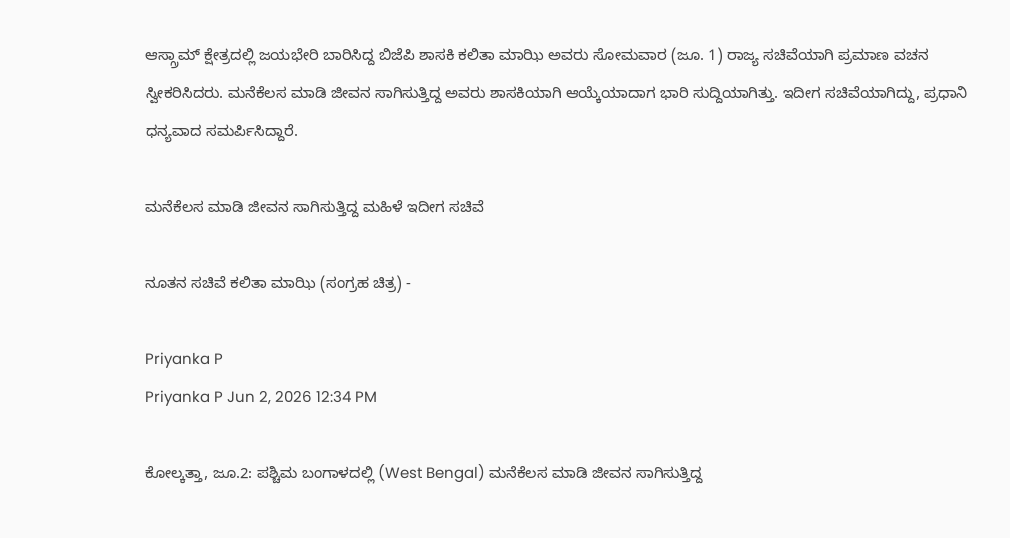ಆಸ್ಗ್ರಾಮ್ ಕ್ಷೇತ್ರದಲ್ಲಿ ಜಯಭೇರಿ ಬಾರಿಸಿದ್ದ ಬಿಜೆಪಿ ಶಾಸಕಿ ಕಲಿತಾ ಮಾಝಿ ಅವರು ಸೋಮವಾರ (ಜೂ. 1) ರಾಜ್ಯ ಸಚಿವೆಯಾಗಿ ಪ್ರಮಾಣ ವಚನ ಸ್ವೀಕರಿಸಿದರು. ಮನೆಕೆಲಸ ಮಾಡಿ ಜೀವನ ಸಾಗಿಸುತ್ತಿದ್ದ ಅವರು ಶಾಸಕಿಯಾಗಿ ಆಯ್ಕೆಯಾದಾಗ ಭಾರಿ ಸುದ್ದಿಯಾಗಿತ್ತು. ಇದೀಗ ಸಚಿವೆಯಾಗಿದ್ದು, ಪ್ರಧಾನಿ ಧನ್ಯವಾದ ಸಮರ್ಪಿಸಿದ್ದಾರೆ.

ಮನೆಕೆಲಸ ಮಾಡಿ ಜೀವನ ಸಾಗಿಸುತ್ತಿದ್ದ ಮಹಿಳೆ ಇದೀಗ ಸಚಿವೆ

ನೂತನ ಸಚಿವೆ ಕಲಿತಾ ಮಾಝಿ (ಸಂಗ್ರಹ ಚಿತ್ರ) -

Priyanka P
Priyanka P Jun 2, 2026 12:34 PM

ಕೋಲ್ಕತ್ತಾ, ಜೂ.2: ಪಶ್ಚಿಮ ಬಂಗಾಳದಲ್ಲಿ (West Bengal) ಮನೆಕೆಲಸ ಮಾಡಿ ಜೀವನ ಸಾಗಿಸುತ್ತಿದ್ದ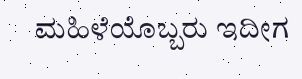ಮಹಿಳೆಯೊಬ್ಬರು ಇದೀಗ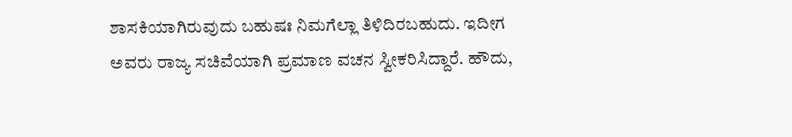ಶಾಸಕಿಯಾಗಿರುವುದು ಬಹುಷಃ ನಿಮಗೆಲ್ಲಾ ತಿಳಿದಿರಬಹುದು. ಇದೀಗ ಅವರು ರಾಜ್ಯ ಸಚಿವೆಯಾಗಿ ಪ್ರಮಾಣ ವಚನ ಸ್ವೀಕರಿಸಿದ್ದಾರೆ. ಹೌದು,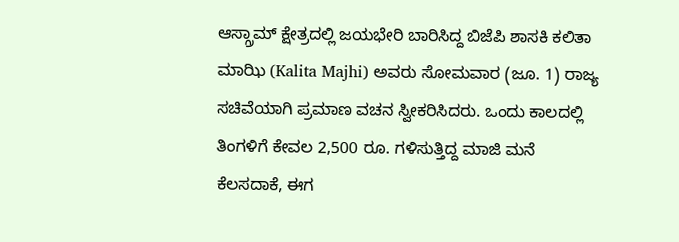ಆಸ್ಗ್ರಾಮ್ ಕ್ಷೇತ್ರದಲ್ಲಿ ಜಯಭೇರಿ ಬಾರಿಸಿದ್ದ ಬಿಜೆಪಿ ಶಾಸಕಿ ಕಲಿತಾ ಮಾಝಿ (Kalita Majhi) ಅವರು ಸೋಮವಾರ (ಜೂ. 1) ರಾಜ್ಯ ಸಚಿವೆಯಾಗಿ ಪ್ರಮಾಣ ವಚನ ಸ್ವೀಕರಿಸಿದರು. ಒಂದು ಕಾಲದಲ್ಲಿ ತಿಂಗಳಿಗೆ ಕೇವಲ 2,500 ರೂ. ಗಳಿಸುತ್ತಿದ್ದ ಮಾಜಿ ಮನೆ ಕೆಲಸದಾಕೆ, ಈಗ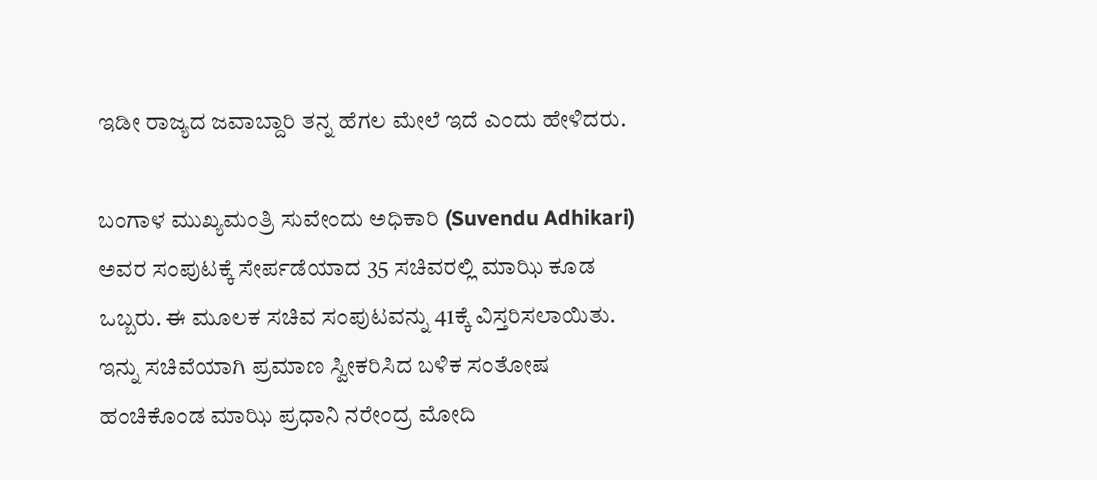ಇಡೀ ರಾಜ್ಯದ ಜವಾಬ್ದಾರಿ ತನ್ನ ಹೆಗಲ ಮೇಲೆ ಇದೆ ಎಂದು ಹೇಳಿದರು.

ಬಂಗಾಳ ಮುಖ್ಯಮಂತ್ರಿ ಸುವೇಂದು ಅಧಿಕಾರಿ (Suvendu Adhikari) ಅವರ ಸಂಪುಟಕ್ಕೆ ಸೇರ್ಪಡೆಯಾದ 35 ಸಚಿವರಲ್ಲಿ ಮಾಝಿ ಕೂಡ ಒಬ್ಬರು. ಈ ಮೂಲಕ ಸಚಿವ ಸಂಪುಟವನ್ನು 41ಕ್ಕೆ ವಿಸ್ತರಿಸಲಾಯಿತು. ಇನ್ನು ಸಚಿವೆಯಾಗಿ ಪ್ರಮಾಣ ಸ್ವೀಕರಿಸಿದ ಬಳಿಕ ಸಂತೋಷ ಹಂಚಿಕೊಂಡ ಮಾಝಿ ಪ್ರಧಾನಿ ನರೇಂದ್ರ ಮೋದಿ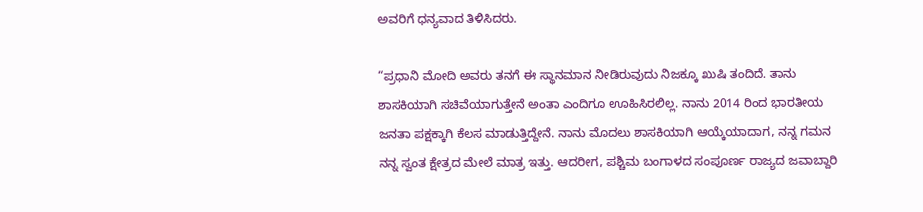ಅವರಿಗೆ ಧನ್ಯವಾದ ತಿಳಿಸಿದರು.

“ಪ್ರಧಾನಿ ಮೋದಿ ಅವರು ತನಗೆ ಈ ಸ್ಥಾನಮಾನ ನೀಡಿರುವುದು ನಿಜಕ್ಕೂ ಖುಷಿ ತಂದಿದೆ. ತಾನು ಶಾಸಕಿಯಾಗಿ ಸಚಿವೆಯಾಗುತ್ತೇನೆ ಅಂತಾ ಎಂದಿಗೂ ಊಹಿಸಿರಲಿಲ್ಲ. ನಾನು 2014 ರಿಂದ ಭಾರತೀಯ ಜನತಾ ಪಕ್ಷಕ್ಕಾಗಿ ಕೆಲಸ ಮಾಡುತ್ತಿದ್ದೇನೆ. ನಾನು ಮೊದಲು ಶಾಸಕಿಯಾಗಿ ಆಯ್ಕೆಯಾದಾಗ, ನನ್ನ ಗಮನ ನನ್ನ ಸ್ವಂತ ಕ್ಷೇತ್ರದ ಮೇಲೆ ಮಾತ್ರ ಇತ್ತು. ಆದರೀಗ, ಪಶ್ಚಿಮ ಬಂಗಾಳದ ಸಂಪೂರ್ಣ ರಾಜ್ಯದ ಜವಾಬ್ದಾರಿ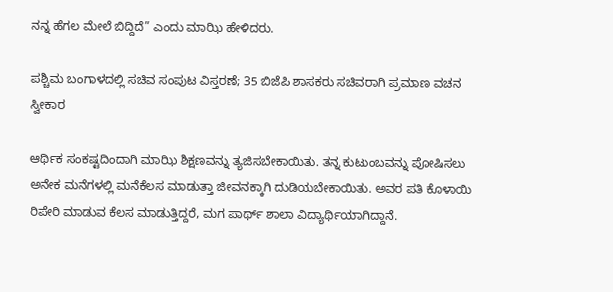ನನ್ನ ಹೆಗಲ ಮೇಲೆ ಬಿದ್ದಿದೆ” ಎಂದು ಮಾಝಿ ಹೇಳಿದರು.

ಪಶ್ಚಿಮ ಬಂಗಾಳದಲ್ಲಿ ಸಚಿವ ಸಂಪುಟ ವಿಸ್ತರಣೆ; 35 ಬಿಜೆಪಿ ಶಾಸಕರು ಸಚಿವರಾಗಿ ಪ್ರಮಾಣ ವಚನ ಸ್ವೀಕಾರ

ಆರ್ಥಿಕ ಸಂಕಷ್ಟದಿಂದಾಗಿ ಮಾಝಿ ಶಿಕ್ಷಣವನ್ನು ತ್ಯಜಿಸಬೇಕಾಯಿತು. ತನ್ನ ಕುಟುಂಬವನ್ನು ಪೋಷಿಸಲು ಅನೇಕ ಮನೆಗಳಲ್ಲಿ ಮನೆಕೆಲಸ ಮಾಡುತ್ತಾ ಜೀವನಕ್ಕಾಗಿ ದುಡಿಯಬೇಕಾಯಿತು. ಅವರ ಪತಿ ಕೊಳಾಯಿ ರಿಪೇರಿ ಮಾಡುವ ಕೆಲಸ ಮಾಡುತ್ತಿದ್ದರೆ, ಮಗ ಪಾರ್ಥ್ ಶಾಲಾ ವಿದ್ಯಾರ್ಥಿಯಾಗಿದ್ದಾನೆ.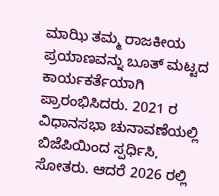ಮಾಝಿ ತಮ್ಮ ರಾಜಕೀಯ ಪ್ರಯಾಣವನ್ನು ಬೂತ್ ಮಟ್ಟದ ಕಾರ್ಯಕರ್ತೆಯಾಗಿ ಪ್ರಾರಂಭಿಸಿದರು. 2021 ರ ವಿಧಾನಸಭಾ ಚುನಾವಣೆಯಲ್ಲಿ ಬಿಜೆಪಿಯಿಂದ ಸ್ಪರ್ಧಿಸಿ, ಸೋತರು. ಆದರೆ 2026 ರಲ್ಲಿ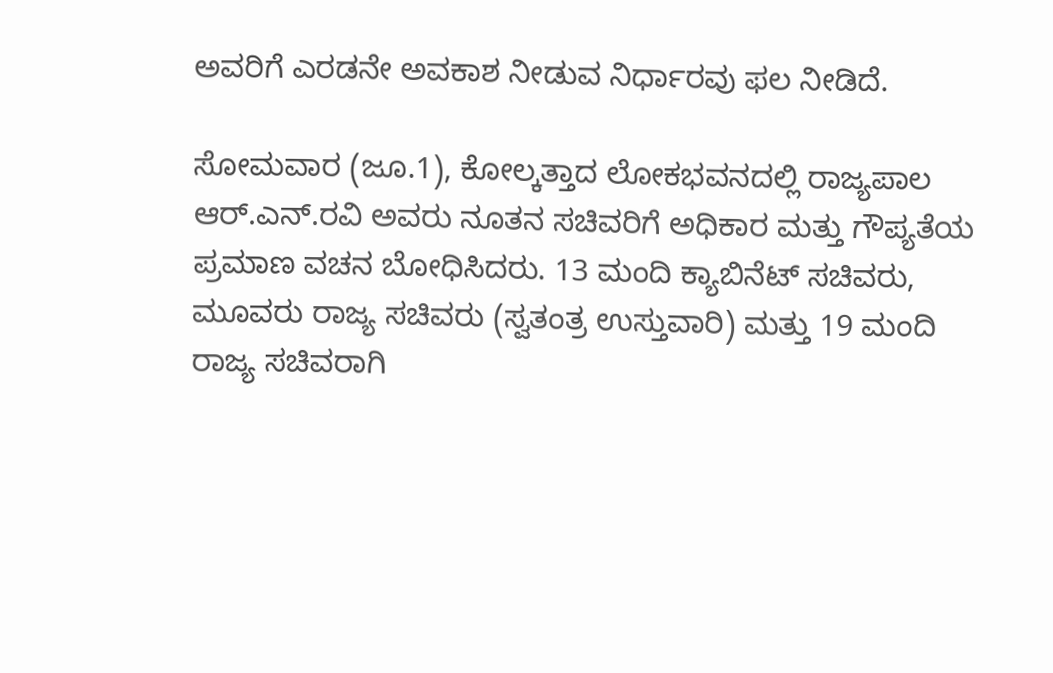ಅವರಿಗೆ ಎರಡನೇ ಅವಕಾಶ ನೀಡುವ ನಿರ್ಧಾರವು ಫಲ ನೀಡಿದೆ.

ಸೋಮವಾರ (ಜೂ.1), ಕೋಲ್ಕತ್ತಾದ ಲೋಕಭವನದಲ್ಲಿ ರಾಜ್ಯಪಾಲ ಆರ್.ಎನ್.ರವಿ ಅವರು ನೂತನ ಸಚಿವರಿಗೆ ಅಧಿಕಾರ ಮತ್ತು ಗೌಪ್ಯತೆಯ ಪ್ರಮಾಣ ವಚನ ಬೋಧಿಸಿದರು. 13 ಮಂದಿ ಕ್ಯಾಬಿನೆಟ್ ಸಚಿವರು, ಮೂವರು ರಾಜ್ಯ ಸಚಿವರು (ಸ್ವತಂತ್ರ ಉಸ್ತುವಾರಿ) ಮತ್ತು 19 ಮಂದಿ ರಾಜ್ಯ ಸಚಿವರಾಗಿ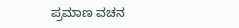ಪ್ರಮಾಣ ವಚನ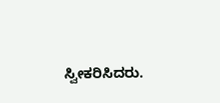ಸ್ವೀಕರಿಸಿದರು.